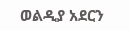ወልዲያ አደርን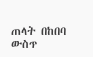ጠላት በከበባ ውስጥ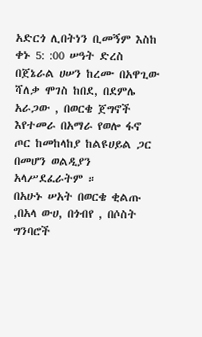አድርጎ ሊበትነን ቢመኝም እስከ ቀኑ 5: :00 ሠዓት ድረስ በጀኔራል ሀሠን ከረሙ በአዋጊው ሻለቃ ሞገስ ከበደ, በደምሌ አራጋው , በወርቄ ጀግኖች እየተመራ በአማራ የወሎ ፋኖ ጦር ከመከላከያ ከልዩሀይል ጋር በመሆን ወልዲያን አላሥደፈራትም ።
በአሁኑ ሠአት በወርቄ ቂልጡ ,በአላ ውሀ, በጎብየ , በሶስት ግንባሮች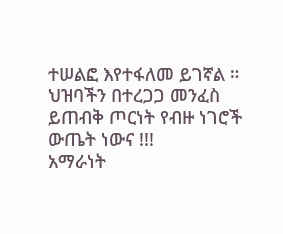ተሠልፎ እየተፋለመ ይገኛል ።
ህዝባችን በተረጋጋ መንፈስ ይጠብቅ ጦርነት የብዙ ነገሮች ውጤት ነውና !!!
አማራነት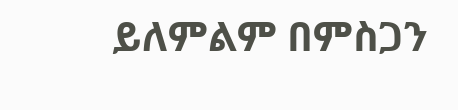ይለምልም በምስጋን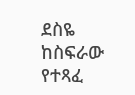ደስዬ ከስፍራው የተጻፈ